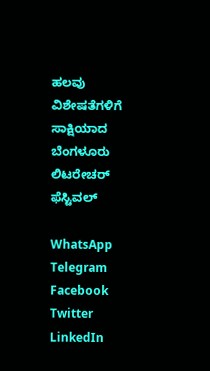ಹಲವು ವಿಶೇಷತೆಗಳಿಗೆ ಸಾಕ್ಷಿಯಾದ ಬೆಂಗಳೂರು ಲಿಟರೇಚರ್ ಫೆಸ್ಟಿವಲ್

WhatsApp
Telegram
Facebook
Twitter
LinkedIn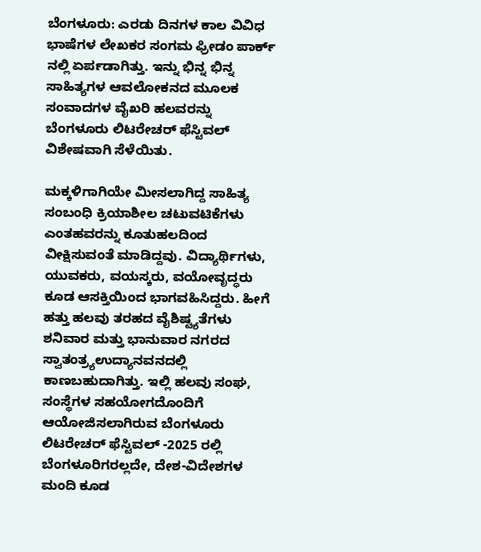ಬೆಂಗಳೂರು: ಎರಡು ದಿನಗಳ ಕಾಲ ವಿವಿಧ ಭಾಷೆಗಳ ಲೇಖಕರ ಸಂಗಮ ಫ್ರೀಡಂ ಪಾರ್ಕ್ ನಲ್ಲಿ ಏರ್ಪಡಾಗಿತ್ತು. ಇನ್ನು ಭಿನ್ನ ಭಿನ್ನ ಸಾಹಿತ್ಯಗಳ ಆವಲೋಕನದ ಮೂಲಕ ಸಂವಾದಗಳ ವೈಖರಿ ಹಲವರನ್ನು ಬೆಂಗಳೂರು ಲಿಟರೇಚರ್ ಫೆಸ್ಟಿವಲ್ ವಿಶೇಷವಾಗಿ ಸೆಳೆಯಿತು.

ಮಕ್ಕಳಿಗಾಗಿಯೇ ಮೀಸಲಾಗಿದ್ದ ಸಾಹಿತ್ಯ ಸಂಬಂಧಿ ಕ್ರಿಯಾಶೀಲ ಚಟುವಟಿಕೆಗಳು ಎಂತಹವರನ್ನು ಕೂತುಹಲದಿಂದ ವೀಕ್ಷಿಸುವಂತೆ ಮಾಡಿದ್ದವು. ವಿದ್ಯಾರ್ಥಿಗಳು, ಯುವಕರು, ವಯಸ್ಕರು, ವಯೋವೃದ್ಧರು ಕೂಡ ಆಸಕ್ತಿಯಿಂದ ಭಾಗವಹಿಸಿದ್ದರು. ಹೀಗೆ ಹತ್ತು ಹಲವು ತರಹದ ವೈಶಿಷ್ಟ್ಯತೆಗಳು ಶನಿವಾರ ಮತ್ತು ಭಾನುವಾರ ನಗರದ ಸ್ವಾತಂತ್ರ್ಯಉದ್ಯಾನವನದಲ್ಲಿ ಕಾಣಬಹುದಾಗಿತ್ತು. ಇಲ್ಲಿ ಹಲವು ಸಂಘ, ಸಂಸ್ಥೆಗಳ ಸಹಯೋಗದೊಂದಿಗೆ ಆಯೋಜಿಸಲಾಗಿರುವ ಬೆಂಗಳೂರು ಲಿಟರೇಚರ್ ಫೆಸ್ಟಿವಲ್ -2025 ರಲ್ಲಿ ಬೆಂಗಳೂರಿಗರಲ್ಲದೇ, ದೇಶ-ವಿದೇಶಗಳ ಮಂದಿ ಕೂಡ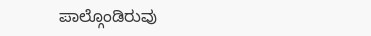ಪಾಲ್ಗೊಂಡಿರುವು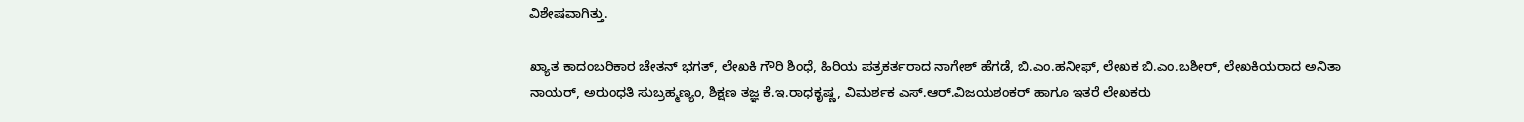ವಿಶೇಷವಾಗಿತ್ತು.

ಖ್ಯಾತ ಕಾದಂಬರಿಕಾರ ಚೇತನ್ ಭಗತ್, ಲೇಖಕಿ ಗೌರಿ ಶಿಂಧೆ, ಹಿರಿಯ ಪತ್ರಕರ್ತರಾದ ನಾಗೇಶ್ ಹೆಗಡೆ, ಬಿ.ಎಂ.ಹನೀಫ್, ಲೇಖಕ ಬಿ.ಎಂ.ಬಶೀರ್, ಲೇಖಕಿಯರಾದ ಅನಿತಾ ನಾಯರ್, ಅರುಂಧತಿ ಸುಬ್ರಹ್ಮಣ್ಯಂ, ಶಿಕ್ಷಣ ತಜ್ಞ ಕೆ.ಇ.ರಾಧಕೃಷ್ಣ, ವಿಮರ್ಶಕ ಎಸ್.ಆರ್.ವಿಜಯಶಂಕರ್ ಹಾಗೂ ಇತರೆ ಲೇಖಕರು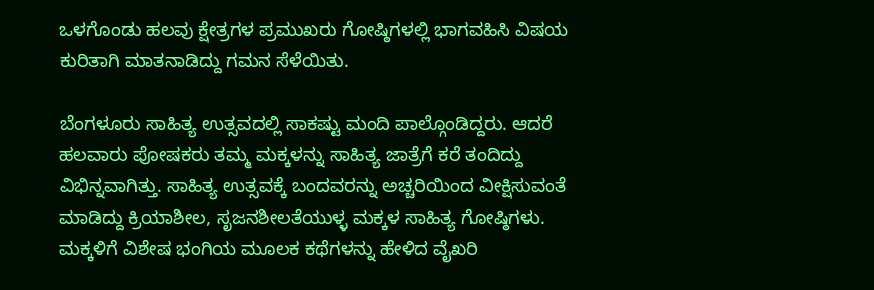ಒಳಗೊಂಡು ಹಲವು ಕ್ಷೇತ್ರಗಳ ಪ್ರಮುಖರು ಗೋಷ್ಠಿಗಳಲ್ಲಿ ಭಾಗವಹಿಸಿ ವಿಷಯ ಕುರಿತಾಗಿ ಮಾತನಾಡಿದ್ದು ಗಮನ ಸೆಳೆಯಿತು.

ಬೆಂಗಳೂರು ಸಾಹಿತ್ಯ ಉತ್ಸವದಲ್ಲಿ ಸಾಕಷ್ಟು ಮಂದಿ ಪಾಲ್ಗೊಂಡಿದ್ದರು. ಆದರೆ ಹಲವಾರು ಪೋಷಕರು ತಮ್ಮ ಮಕ್ಕಳನ್ನು ಸಾಹಿತ್ಯ ಜಾತ್ರೆಗೆ ಕರೆ ತಂದಿದ್ದು ವಿಭಿನ್ನವಾಗಿತ್ತು. ಸಾಹಿತ್ಯ ಉತ್ಸವಕ್ಕೆ ಬಂದವರನ್ನು ಅಚ್ಚರಿಯಿಂದ ವೀಕ್ಷಿಸುವಂತೆ ಮಾಡಿದ್ದು ಕ್ರಿಯಾಶೀಲ, ಸೃಜನಶೀಲತೆಯುಳ್ಳ ಮಕ್ಕಳ ಸಾಹಿತ್ಯ ಗೋಷ್ಠಿಗಳು. ಮಕ್ಕಳಿಗೆ ವಿಶೇಷ ಭಂಗಿಯ ಮೂಲಕ ಕಥೆಗಳನ್ನು ಹೇಳಿದ ವೈಖರಿ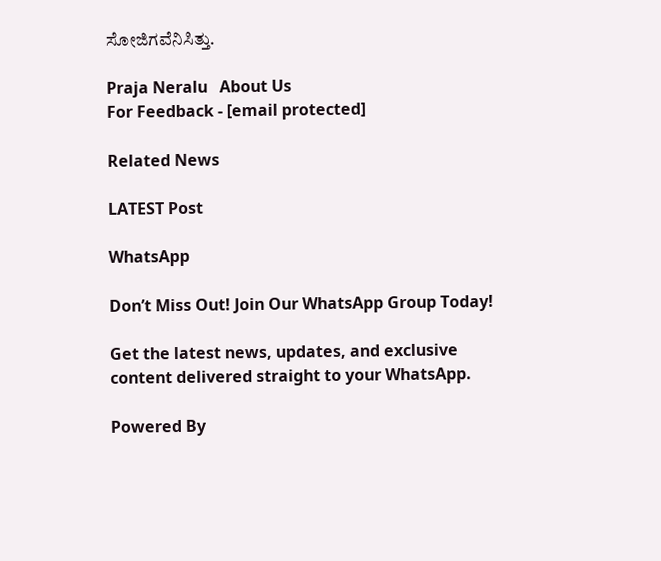ಸೋಜಿಗವೆನಿಸಿತ್ತು.

Praja Neralu   About Us
For Feedback - [email protected]

Related News

LATEST Post

WhatsApp

Don’t Miss Out! Join Our WhatsApp Group Today!

Get the latest news, updates, and exclusive content delivered straight to your WhatsApp.

Powered By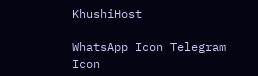KhushiHost

WhatsApp Icon Telegram Icon